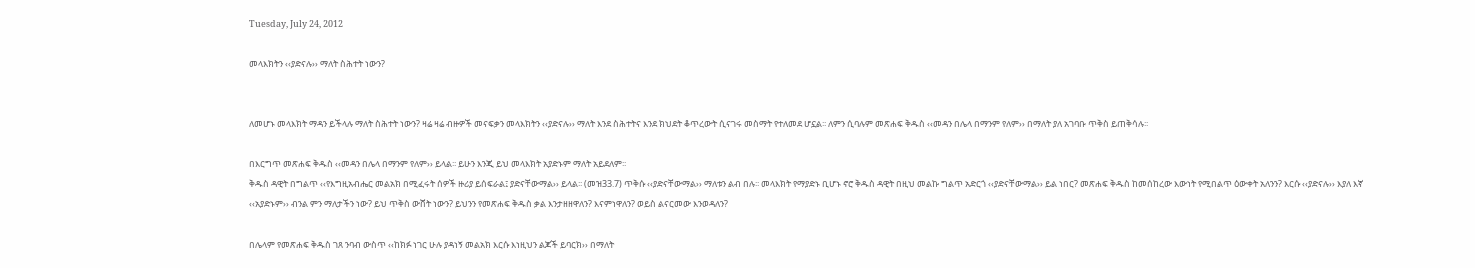Tuesday, July 24, 2012

መላእክትን ‹‹ያድናሉ›› ማለት ስሕተት ነውን?


ለመሆኑ መላእክት ማዳን ይችላሉ ማለት ስሕተት ነውን? ዛሬ ዛሬ ብዙዎች መናፍቃን መላእክትን ‹‹ያድናሉ›› ማለት እንደ ስሕተትና እንደ ክህደት ቆጥረውት ሲናገሩ መስማት የተለመደ ሆኗል፡፡ ለምን ሲባሉም መጽሐፍ ቅዱስ ‹‹መዳን በሌላ በማንም የለም›› በማለት ያለ አገባቡ ጥቅስ ይጠቅሳሉ፡፡

በእርግጥ መጽሐፍ ቅዱስ ‹‹መዳን በሌላ በማንም የለም›› ይላል፡፡ ይሁን እንጂ ይህ መላእክት አያድኑም ማለት አይደለም፡፡
ቅዱስ ዳዊት በግልጥ ‹‹የእግዚአብሔር መልአክ በሚፈሩት ሰዎች ዙሪያ ይሰፍራል፤ ያድናቸውማል›› ይላል፡፡ (መዝ33.7) ጥቅሱ ‹‹ያድናቸውማል›› ማለቱን ልብ በሉ፡፡ መላእክት የማያድኑ ቢሆኑ ኖሮ ቅዱስ ዳዊት በዚህ መልኩ ግልጥ አድርጎ ‹‹ያድናቸውማል›› ይል ነበር? መጽሐፍ ቅዱስ ከመሰከረው እውነት የሚበልጥ ዕውቀት አለንን? እርሱ ‹‹ያድናሉ›› እያለ እኛ ‹‹አያድኑም›› ብንል ምን ማለታችን ነው? ይህ ጥቅስ ውሸት ነውን? ይህንን የመጽሐፍ ቅዱስ ቃል እንታዘዘዋለን? እናምነዋለን? ወይስ ልናርመው እንወዳለን?

በሌላም የመጽሐፍ ቅዱስ ገጸ ንባብ ውስጥ ‹‹ከክፉ ነገር ሁሉ ያዳነኝ መልአክ እርሱ እነዚህን ልጆች ይባርክ›› በማለት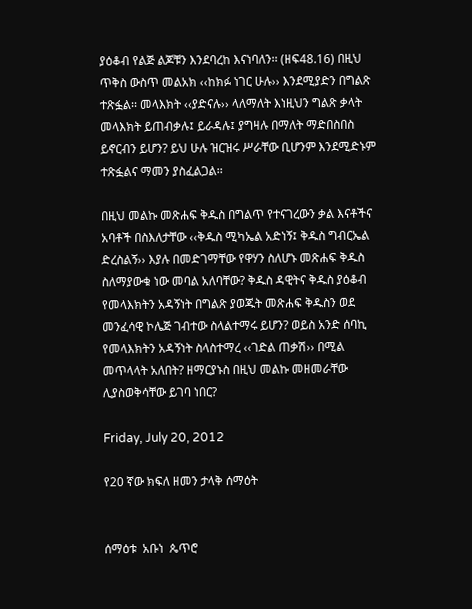ያዕቆብ የልጅ ልጆቹን እንደባረከ እናነባለን፡፡ (ዘፍ48.16) በዚህ ጥቅስ ውስጥ መልአክ ‹‹ከክፉ ነገር ሁሉ›› እንደሚያድን በግልጽ ተጽፏል፡፡ መላእክት ‹‹ያድናሉ›› ላለማለት እነዚህን ግልጽ ቃላት መላእክት ይጠብቃሉ፤ ይራዳሉ፤ ያግዛሉ በማለት ማድበስበስ ይኖርብን ይሆን? ይህ ሁሉ ዝርዝሩ ሥራቸው ቢሆንም እንደሚድኑም ተጽፏልና ማመን ያስፈልጋል፡፡

በዚህ መልኩ መጽሐፍ ቅዱስ በግልጥ የተናገረውን ቃል እናቶችና አባቶች በስእለታቸው ‹‹ቅዱስ ሚካኤል አድነኝ፤ ቅዱስ ግብርኤል ድረስልኝ›› እያሉ በመድገማቸው የዋሃን ስለሆኑ መጽሐፍ ቅዱስ ስለማያውቁ ነው መባል አለባቸው? ቅዱስ ዳዊትና ቅዱስ ያዕቆብ የመላእክትን አዳኝነት በግልጽ ያወጁት መጽሐፍ ቅዱስን ወደ መንፈሳዊ ኮሌጅ ገብተው ስላልተማሩ ይሆን? ወይስ አንድ ሰባኪ የመላእክትን አዳኝነት ስላስተማረ ‹‹ገድል ጠቃሽ›› በሚል መጥላላት አለበት? ዘማርያኑስ በዚህ መልኩ መዘመራቸው ሊያስወቅሳቸው ይገባ ነበር?

Friday, July 20, 2012

የ20 ኛው ክፍለ ዘመን ታላቅ ሰማዕት


ሰማዕቱ  አቡነ  ጴጥሮ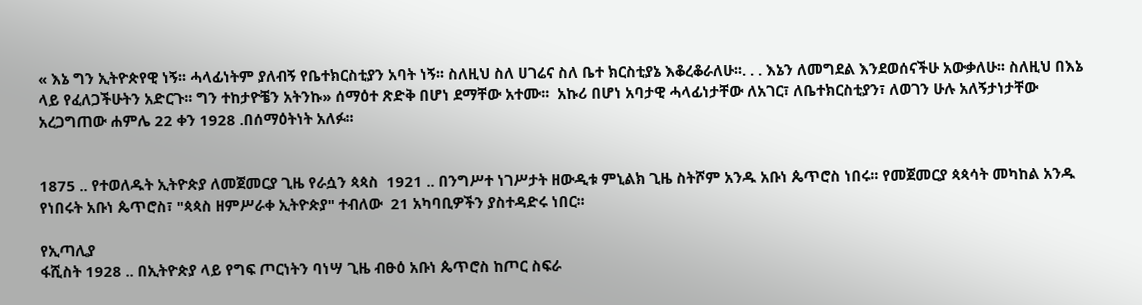« እኔ ግን ኢትዮጵየዊ ነኝ፡፡ ሓላፊነትም ያለብኝ የቤተክርስቲያን አባት ነኝ፡፡ ስለዚህ ስለ ሀገሬና ስለ ቤተ ክርስቲያኔ እቆረቆራለሁ፡፡. . . እኔን ለመግደል እንደወሰናችሁ አውቃለሁ፡፡ ስለዚህ በእኔ ላይ የፈለጋችሁትን አድርጉ፡፡ ግን ተከታዮቼን አትንኩ» ሰማዕተ ጽድቅ በሆነ ደማቸው አተሙ፡፡  አኩሪ በሆነ አባታዊ ሓላፊነታቸው ለአገር፣ ለቤተክርስቲያን፣ ለወገን ሁሉ አለኝታነታቸው አረጋግጠው ሐምሌ 22 ቀን 1928 .በሰማዕትነት አለፉ፡፡


1875 .. የተወለዱት ኢትዮጵያ ለመጀመርያ ጊዜ የራሷን ጳጳስ  1921 .. በንግሥተ ነገሥታት ዘውዲቱ ምኒልክ ጊዜ ስትሾም አንዱ አቡነ ጴጥሮስ ነበሩ፡፡ የመጀመርያ ጳጳሳት መካከል አንዱ የነበሩት አቡነ ጴጥሮስ፣ "ጳጳስ ዘምሥራቀ ኢትዮጵያ" ተብለው  21 አካባቢዎችን ያስተዳድሩ ነበር፡፡

የኢጣሊያ
ፋሺስት 1928 .. በኢትዮጵያ ላይ የግፍ ጦርነትን ባነሣ ጊዜ ብፁዕ አቡነ ጴጥሮስ ከጦር ስፍራ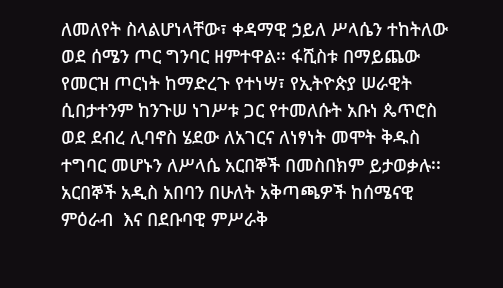ለመለየት ስላልሆነላቸው፣ ቀዳማዊ ኃይለ ሥላሴን ተከትለው ወደ ሰሜን ጦር ግንባር ዘምተዋል፡፡ ፋሺስቱ በማይጨው የመርዝ ጦርነት ከማድረጉ የተነሣ፣ የኢትዮጵያ ሠራዊት ሲበታተንም ከንጉሠ ነገሥቱ ጋር የተመለሱት አቡነ ጴጥሮስ ወደ ደብረ ሊባኖስ ሄደው ለአገርና ለነፃነት መሞት ቅዱስ ተግባር መሆኑን ለሥላሴ አርበኞች በመስበክም ይታወቃሉ፡፡
አርበኞች አዲስ አበባን በሁለት አቅጣጫዎች ከሰሜናዊ ምዕራብ  እና በደቡባዊ ምሥራቅ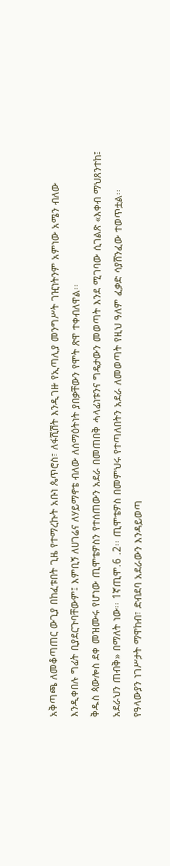አቅጣጫ ለመቆጣጠር ውጊያ በከፈቱበት ጊዜ የተማረኩት አቡነ ጴጥሮስ፣ ለፋሺሽት እንዲገዙ የኢጣሊያ መንግሥት ገዢነትንም አምነው አሜን ብለው እንዲቀበሉ ግፊት ቢያደርጉባቸውም፤ እምቢኝ ለሀገሬና ለሃይማኖቴ ብለው ለሰማዕትነት ያበቃቸውን የሞት ጽዋ ተቀብለዋል፡፡
ቅዱስ ጳውሎስ ደቀ መዝሙሩ የሆነው ጢሞቴዎስን የተሰጠውን አደራ በመጠበቅ ሓላፊነቱንና ግዴታውን መወጣት እንደ ሚገባው ሲገልጽ «እቀብ ማህጸንተከ፤ አደራህን ጠብቅ» በማለት ነው፡፡ 1ኛጢሞ.6 .2፡፡ ጢሞቴዎስ በመምህሩ የተጣለበትን አደራ ለመወጣት የዚህ ዓለም ፈቃድ ሳያሸንፈው ተወጥቷል፡፡ የዓላውያን ነገሥታት ማዋከብ፣ ድብደባ አደራውን እንዳይወጣ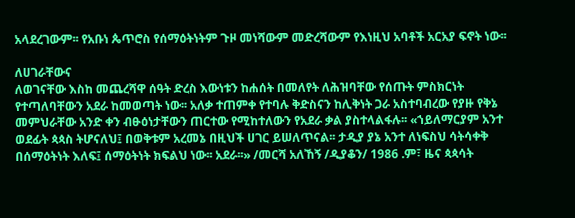አላደረገውም፡፡ የአቡነ ጴጥሮስ የሰማዕትነትም ጉዞ መነሻውም መድረሻውም የእነዚህ አባቶች አርአያ ፍኖት ነው፡፡

ለሀገራቸውና
ለወገናቸው እስከ መጨረሻዋ ሰዓት ድረስ እውነቱን ከሐሰት በመለየት ለሕዝባቸው የሰጡት ምስክርነት የተጣለባቸውን አደራ ከመወጣት ነው፡፡ አለቃ ተጠምቀ የተባሉ ቅድስናን ከሊቅነት ጋራ አስተባብረው የያዙ የቅኔ መምህራቸው አንድ ቀን ብፁዕነታቸውን ጠርተው የሚከተለውን የአደራ ቃል ያስተላልፋሉ፡፡ «ኀይለማርያም አንተ ወደፊት ጳጳስ ትሆናለህ፤ በወቅቱም አረመኔ በዚህች ሀገር ይሠለጥናል፡፡ ታዲያ ያኔ አንተ ለነፍስህ ሳትሳቀቅ በሰማዕትነት እለፍ፤ ሰማዕትነት ክፍልህ ነው፡፡ አደራ፡፡» /መርሻ አለኸኝ /ዲያቆን/ 1986 .ም፣ ዜና ጳጳሳት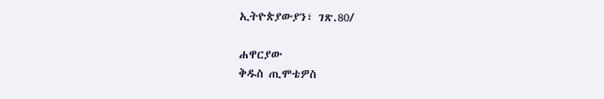ኢትዮጵያውያን፣ ገጽ.80/

ሐዋርያው
ቅዱስ ጢሞቴዎስ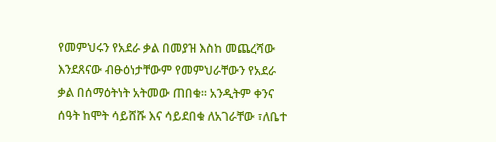የመምህሩን የአደራ ቃል በመያዝ እስከ መጨረሻው እንደጸናው ብፁዕነታቸውም የመምህራቸውን የአደራ ቃል በሰማዕትነት አትመው ጠበቁ፡፡ አንዲትም ቀንና ሰዓት ከሞት ሳይሸሹ እና ሳይደበቁ ለአገራቸው ፣ለቤተ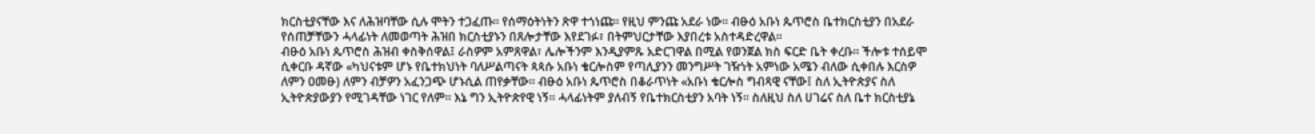ክርስቲያናቸው እና ለሕዝባቸው ሲሉ ሞትን ተጋፈጡ፡፡ የሰማዕትነትን ጽዋ ተጎነጩ፡፡ የዚህ ምንጩ አደራ ነው፡፡ ብፁዕ አቡነ ጴጥሮስ ቤተክርስቲያን በአደራ የሰጠቻቸውን ሓላፊነት ለመወጣት ሕዝበ ክርስቲያኑን በጸሎታቸው እየደገፉ፣ በትምህርታቸው እያበረቱ አስተዳድረዋል፡፡
ብፁዕ አቡነ ጴጥሮስ ሕዝብ ቀስቅሰዋል፤ ራስዎም አምጸዋል፣ ሌሎችንም እንዲያምጹ አድርገዋል በሚል የወንጀል ክስ ፍርድ ቤት ቀረቡ፡፡ ችሎቱ ተሰይሞ ሲቀርቡ ዳኛው «ካህናቱም ሆኑ የቤተክህነት ባለሥልጣናት ጳጳሱ አቡነ ቄርሎስም የጣሊያንን መንግሥት ገዥነት አምነው አሜን ብለው ሲቀበሉ እርስዎ ለምን ዐመፁ) ለምን ብቻዎን አፈንጋጭ ሆኑሲል ጠየቃቸው፡፡ ብፁዕ አቡነ ጴጥሮስ በቆራጥነት «አቡነ ቄርሎስ ግብጻዊ ናቸው፤ ስለ ኢትዮጵያና ስለ ኢትዮጵያውያን የሚገዳቸው ነገር የለም፡፡ እኔ ግን ኢትዮጵየዊ ነኝ፡፡ ሓላፊነትም ያለብኝ የቤተክርስቲያን አባት ነኝ፡፡ ስለዚህ ስለ ሀገሬና ስለ ቤተ ክርስቲያኔ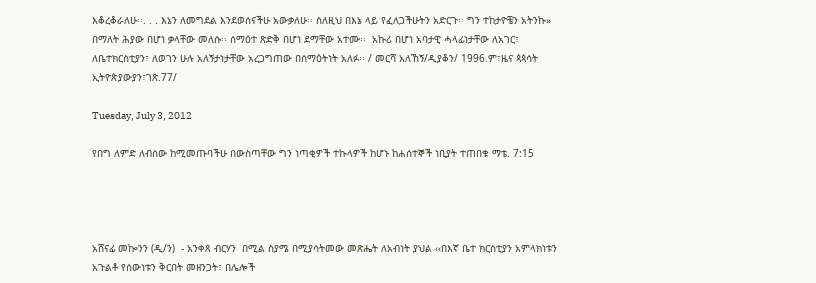እቆረቆራለሁ፡፡. . . እኔን ለመግደል እንደወሰናችሁ አውቃለሁ፡፡ ስለዚህ በእኔ ላይ የፈለጋችሁትን አድርጉ፡፡ ግን ተከታዮቼን አትንኩ» በማለት ሕያው በሆነ ቃላቸው መለሱ፡፡ ሰማዕተ ጽድቅ በሆነ ደማቸው አተሙ፡፡  አኩሪ በሆነ አባታዊ ሓላፊነታቸው ለአገር፣ ለቤተክርስቲያን፣ ለወገን ሁሉ አለኝታነታቸው አረጋግጠው በሰማዕትነት አለፉ፡፡ / መርሻ አለኸኝ/ዲያቆን/ 1996.ም፣ዜና ጳጳሳት ኢትዮጵያውያን፣ገጽ.77/

Tuesday, July 3, 2012

የበግ ለምድ ለብሰው ከሚመጡባችሁ በውስጣቸው ግን ነጣቂዎች ተኩላዎች ከሆኑ ከሐሰተኞች ነቢያት ተጠበቁ ማቴ. 7:15




አሸናፊ መኰንን (ዲ/ን)  - አንቀጸ ብርሃን  በሚል ስያሜ በሚያሳትመው መጽሔት ለአብነት ያህል ‹‹በእኛ ቤተ ክርስቲያን አምላክነቱን አጉልቶ የሰውነቱን ቅርበት መዘንጋት፣ በሌሎች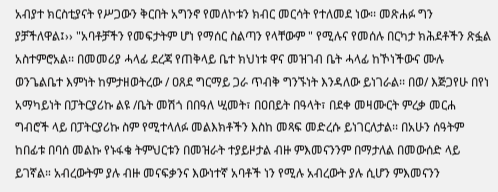አብያተ ክርስቲያናት የሥጋውን ቅርበት አግንኖ የመለኮቱን ክብር መርሳት የተለመደ ነው፡፡ መጽሐፉ ግን ያቻችለዋል፤›› "አባቶቻችን የመፍታትም ሆነ የማሰር ስልጣን የላቸውም " የሚሉና የመሰሉ በርካታ ክሕደቶችን ጽፏል አስተምሮአል፡፡ በመመሪያ ሓላፊ ደረጃ የጠቅላይ ቤተ ክህነቱ ዋና መዝገብ ቤት ሓላፊ ከኾነችውና ሙሉ ወንጌልቤተ እምነት ከምታዘወትረው / ዐጸደ ግርማይ ጋራ ጥብቅ ግንኙነት እንዳለው ይነገራል፡፡ በወ/ እጅጋየሁ በየነ አማካይነት በፓትርያሪኩ ልዩ /ቤት መሽጎ በበዓለ ሢመት፣ በዐበይት በዓላት፣ በደቀ መዛሙርት ምረቃ መርሐ ግብሮች ላይ በፓትርያሪኩ ስም የሚተላለፉ መልእክቶችን እስከ መጻፍ መድረሱ ይነገርለታል፡፡ በአሁን ሰዓትም ከበፊቱ በባሰ መልኩ የኑፋቄ ትምህርቱን በመዝራት ተያይዞታል ብዙ ምእመናንንም በማታለል በመውሰድ ላይ ይገኛል። አብረውትም ያሉ ብዙ መናፍቃንና እውነተኛ አባቶች ነን የሚሉ አብረውት ያሉ ሲሆን ምእመናንን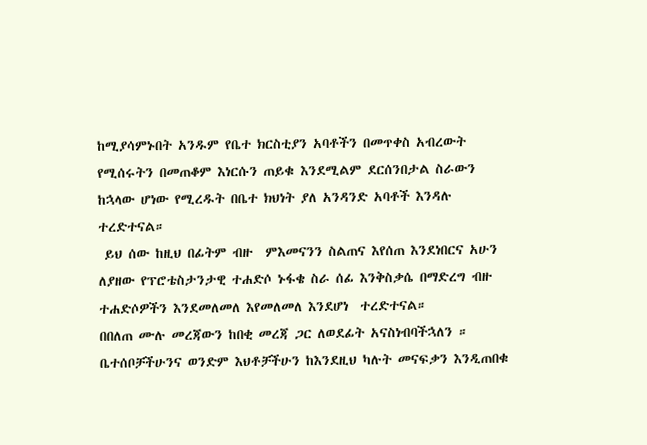ከሚያሳምኑበት አንዱም የቤተ ክርስቲያን አባቶችን በመጥቀስ አብረውት የሚሰሩትን በመጠቆም እነርሱን ጠይቁ እንደሚልም ደርሰንበታል ስራውን ከኋላው ሆነው የሚረዱት በቤተ ክህነት ያለ አንዳንድ አባቶች እንዳሉ ተረድተናል።
 ይህ ሰው ከዚህ በፊትም ብዙ  ምእመናንን ስልጠና እየሰጠ እንደነበርና አሁን ለያዘው የፕሮቴስታንታዊ ተሐድሶ ኑፋቄ ስራ ሰፊ እንቅስቃሴ በማድረግ ብዙ ተሐድሶዎችን እንደመለመለ እየመለመለ እንደሆነ  ተረድተናል።
በበለጠ ሙሉ መረጃውን ከበቂ መረጃ ጋር ለወደፊት አናስነብባችኋለን ።
ቤተሰቦቻችሁንና ወንድም እህቶቻችሁን ከእንደዚህ ካሉት መናፍቃን እንዲጠበቁ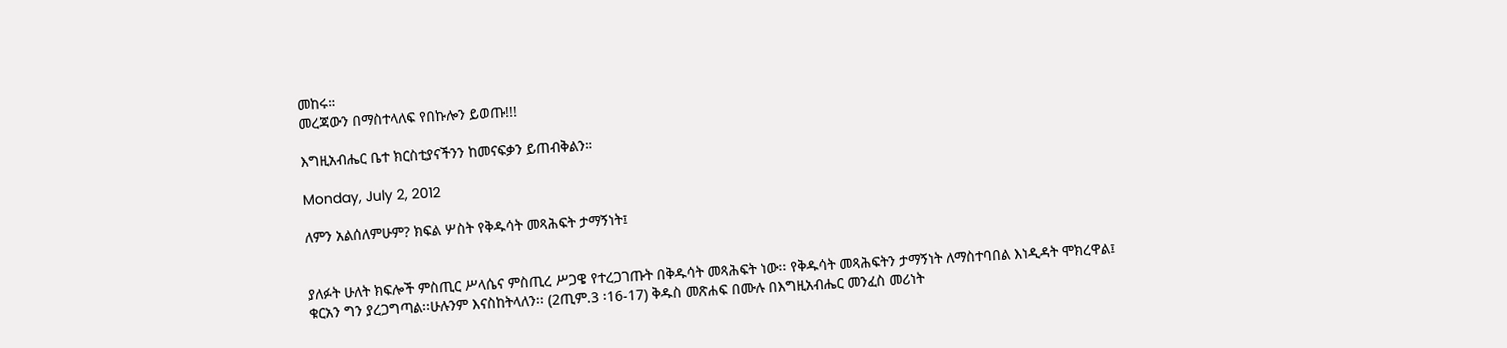መከሩ።
መረጃውን በማስተላለፍ የበኩሎን ይወጡ!!!

እግዚአብሔር ቤተ ክርስቲያናችንን ከመናፍቃን ይጠብቅልን።

Monday, July 2, 2012

ለምን አልሰለምሁም? ክፍል ሦስት የቅዱሳት መጻሕፍት ታማኝነት፤


ያለፉት ሁለት ክፍሎች ምስጢር ሥላሴና ምስጢረ ሥጋዌ የተረጋገጡት በቅዱሳት መጻሕፍት ነው፡፡ የቅዱሳት መጻሕፍትን ታማኝነት ለማስተባበል እነዲዳት ሞክረዋል፤ ቁርአን ግን ያረጋግጣል፡፡ሁሉንም እናስከትላለን፡፡ (2ጢም.3 ፡16-17) ቅዱስ መጽሐፍ በሙሉ በእግዚአብሔር መንፈስ መሪነት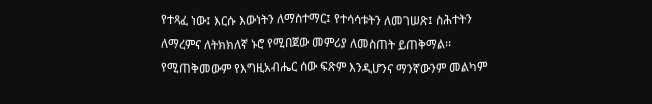የተጻፈ ነው፤ እርሱ እውነትን ለማስተማር፤ የተሳሳቱትን ለመገሠጽ፤ ስሕተትን ለማረምና ለትክክለኛ ኑሮ የሚበጀው መምሪያ ለመስጠት ይጠቅማል፡፡ የሚጠቅመውም የእግዚአብሔር ሰው ፍጽም እንዲሆንና ማንኛውንም መልካም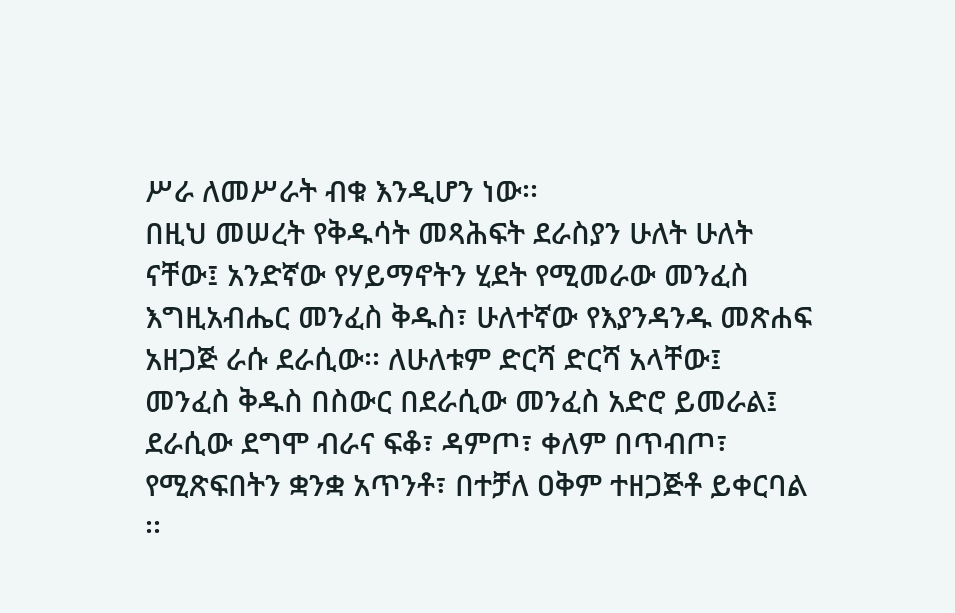ሥራ ለመሥራት ብቁ እንዲሆን ነው፡፡
በዚህ መሠረት የቅዱሳት መጻሕፍት ደራስያን ሁለት ሁለት ናቸው፤ አንድኛው የሃይማኖትን ሂደት የሚመራው መንፈስ እግዚአብሔር መንፈስ ቅዱስ፣ ሁለተኛው የእያንዳንዱ መጽሐፍ አዘጋጅ ራሱ ደራሲው፡፡ ለሁለቱም ድርሻ ድርሻ አላቸው፤ መንፈስ ቅዱስ በስውር በደራሲው መንፈስ አድሮ ይመራል፤ ደራሲው ደግሞ ብራና ፍቆ፣ ዳምጦ፣ ቀለም በጥብጦ፣ የሚጽፍበትን ቋንቋ አጥንቶ፣ በተቻለ ዐቅም ተዘጋጅቶ ይቀርባል ፡፡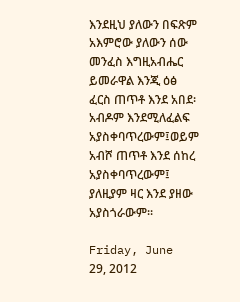እንደዚህ ያለውን በፍጽም አእምሮው ያለውን ሰው መንፈስ እግዚአብሔር ይመራዋል እንጂ ዕፅ ፈርስ ጠጥቶ እንደ አበደ፡አብዶም እንደሚለፈልፍ አያስቀባጥረውም፤ወይም አብሾ ጠጥቶ እንደ ሰከረ አያስቀባጥረውም፤ ያለዚያም ዛር እንደ ያዘው አያስጎራውም፡፡

Friday, June 29, 2012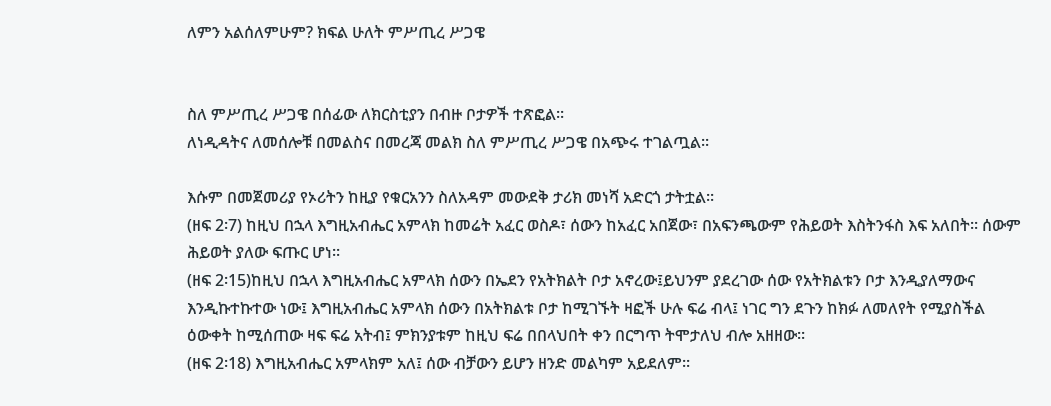ለምን አልሰለምሁም? ክፍል ሁለት ምሥጢረ ሥጋዌ


ስለ ምሥጢረ ሥጋዌ በሰፊው ለክርስቲያን በብዙ ቦታዎች ተጽፎል፡፡
ለነዲዳትና ለመሰሎቹ በመልስና በመረጃ መልክ ስለ ምሥጢረ ሥጋዌ በአጭሩ ተገልጧል፡፡

እሱም በመጀመሪያ የኦሪትን ከዚያ የቁርአንን ስለአዳም መውደቅ ታሪክ መነሻ አድርጎ ታትቷል፡፡
(ዘፍ 2፡7) ከዚህ በኋላ እግዚአብሔር አምላክ ከመሬት አፈር ወስዶ፣ ሰውን ከአፈር አበጀው፣ በአፍንጫውም የሕይወት እስትንፋስ እፍ አለበት፡፡ ሰውም ሕይወት ያለው ፍጡር ሆነ፡፡
(ዘፍ 2፡15)ከዚህ በኋላ እግዚአብሔር አምላክ ሰውን በኤደን የአትክልት ቦታ አኖረው፤ይህንም ያደረገው ሰው የአትክልቱን ቦታ እንዲያለማውና እንዲኩተኩተው ነው፤ እግዚአብሔር አምላክ ሰውን በአትክልቱ ቦታ ከሚገኙት ዛፎች ሁሉ ፍሬ ብላ፤ ነገር ግን ደጉን ከክፉ ለመለየት የሚያስችል ዕውቀት ከሚሰጠው ዛፍ ፍሬ አትብ፤ ምክንያቱም ከዚህ ፍሬ በበላህበት ቀን በርግጥ ትሞታለህ ብሎ አዘዘው፡፡
(ዘፍ 2፡18) እግዚአብሔር አምላክም አለ፤ ሰው ብቻውን ይሆን ዘንድ መልካም አይደለም፡፡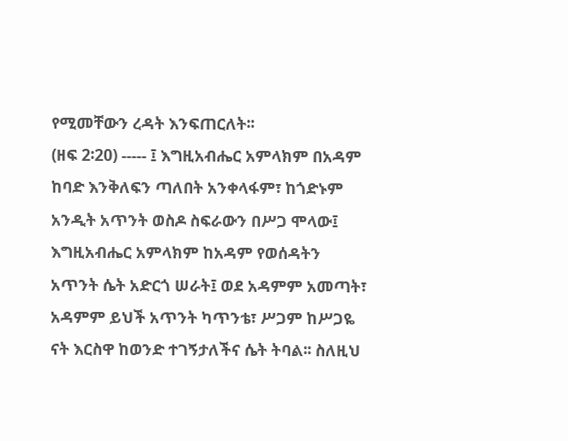የሚመቸውን ረዳት እንፍጠርለት፡፡
(ዘፍ 2፡20) ----- ፤ እግዚአብሔር አምላክም በአዳም ከባድ እንቅለፍን ጣለበት አንቀላፋም፣ ከጎድኑም አንዲት አጥንት ወስዶ ስፍራውን በሥጋ ሞላው፤ እግዚአብሔር አምላክም ከአዳም የወሰዳትን አጥንት ሴት አድርጎ ሠራት፤ ወደ አዳምም አመጣት፣ አዳምም ይህች አጥንት ካጥንቴ፣ ሥጋም ከሥጋዬ ናት እርስዋ ከወንድ ተገኝታለችና ሴት ትባል፡፡ ስለዚህ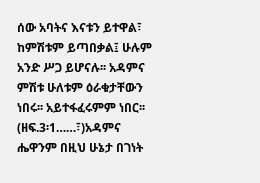ሰው አባትና እናቱን ይተዋል፣ ከምሽቱም ይጣበቃል፤ ሁሉም አንድ ሥጋ ይሆናሉ፡፡ አዳምና ምሽቱ ሁለቱም ዕራቁታቸውን ነበሩ፡፡ አይተፋፈሩምም ነበር፡፡
(ዘፍ.3፡1……፣)አዳምና ሔዋንም በዚህ ሁኔታ በገነት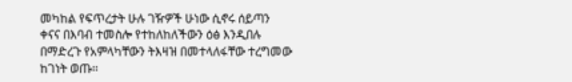መካከል የፍጥረታት ሁሉ ገዥዎች ሁነው ሲኖሩ ሰይጣን ቀናና በእባብ ተመስሎ የተከለከለችውን ዕፅ እንዲበሉ በማድረጉ የአምላካቸውን ትእዛዝ በመተላለፋቸው ተረግመው ከገነት ወጡ፡፡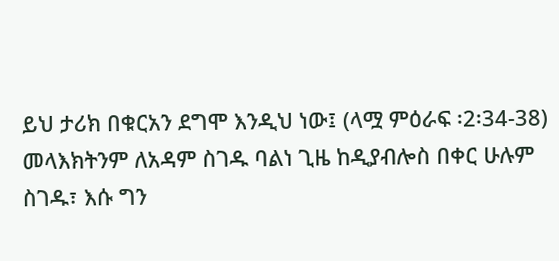ይህ ታሪክ በቁርአን ደግሞ እንዲህ ነው፤ (ላሟ ምዕራፍ ፡2፡34-38) መላእክትንም ለአዳም ስገዱ ባልነ ጊዜ ከዲያብሎስ በቀር ሁሉም ስገዱ፣ እሱ ግን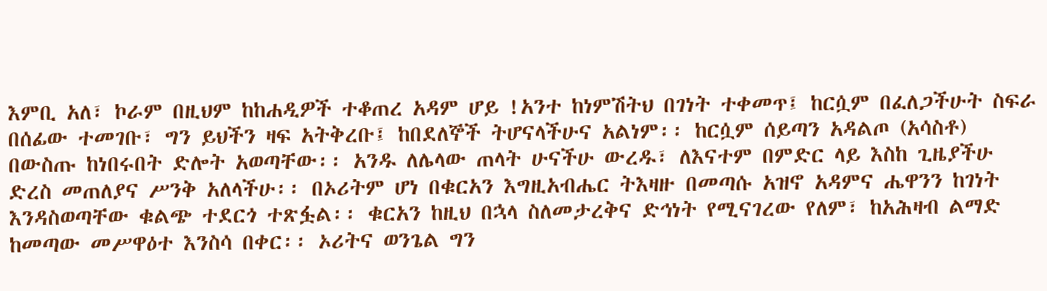እምቢ አለ፣ ኮራም በዚህም ከከሐዲዎች ተቆጠረ አዳም ሆይ !አንተ ከነምሽትህ በገነት ተቀመጥ፤ ከርሷም በፈለጋችሁት ስፍራ በሰፊው ተመገቡ፣ ግን ይህችን ዛፍ አትቅረቡ፤ ከበደለኞች ትሆናላችሁና አልነም፡፡ ከርሷም ሰይጣን አዳልጦ (አሳስቶ) በውስጡ ከነበሩበት ድሎት አወጣቸው፡፡ አንዱ ለሌላው ጠላት ሁናችሁ ውረዱ፣ ለእናተም በምድር ላይ እስከ ጊዜያችሁ ድረስ መጠለያና ሥንቅ አለላችሁ፡፡ በኦሪትም ሆነ በቁርአን እግዚአብሔር ትእዛዙ በመጣሱ አዝኖ አዳምና ሔዋንን ከገነት እንዳስወጣቸው ቁልጭ ተደርጎ ተጽፏል፡፡ ቁርአን ከዚህ በኋላ ስለመታረቅና ድኅነት የሚናገረው የለም፣ ከአሕዛብ ልማድ ከመጣው መሥዋዕተ እንስሳ በቀር፡፡ ኦሪትና ወንጌል ግን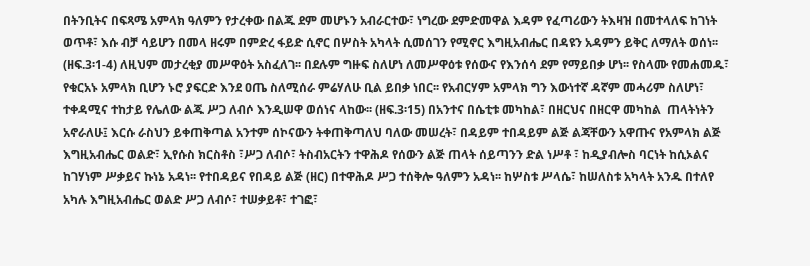በትንቢትና በፍጻሜ አምላክ ዓለምን የታረቀው በልጁ ደም መሆኑን አብራርተው፣ ነግረው ደምድመዋል እዳም የፈጣሪውን ትእዛዝ በመተላለፍ ከገነት ወጥቶ፣ እሱ ብቻ ሳይሆን በመላ ዘሩም በምድረ ፋይድ ሲኖር በሦስት አካላት ሲመሰገን የሚኖር እግዚአብሔር በዳዩን አዳምን ይቅር ለማለት ወሰነ፡፡(ዘፍ.3፡1-4) ለዚህም መታረቂያ መሥዋዕት አስፈለገ፡፡ በደሉም ግዙፍ ስለሆነ ለመሥዋዕቱ የሰውና የእንሰሳ ደም የማይበቃ ሆነ፡፡ የስላሙ የመሐመዱ፣ የቁርአኑ አምላክ ቢሆን ኑሮ ያፍርድ እንደ ዐጤ ስለሚሰራ ምሬሃለሁ ቢል ይበቃ ነበር፡፡ የአብርሃም አምላክ ግን እውነተኛ ዳኛም መሓሪም ስለሆነ፣ ተቀዳሚና ተከታይ የሌለው ልጁ ሥጋ ለብሶ እንዲሠዋ ወሰነና ላከው፡፡ (ዘፍ.3፡15) በአንተና በሴቲቱ መካከል፣ በዘርህና በዘርዋ መካከል  ጠላትነትን አኖራለሁ፤ እርሱ ራስህን ይቀጠቅጣል አንተም ሰኮናውን ትቀጠቅጣለህ ባለው መሠረት፣ በዳይም ተበዳይም ልጅ ልጃቸውን አዋጡና የአምላክ ልጅ እግዚአብሔር ወልድ፣ ኢየሱስ ክርስቶስ ፣ሥጋ ለብሶ፣ ትስብአርትን ተዋሕዶ የሰውን ልጅ ጠላት ሰይጣንን ድል ነሥቶ ፣ ከዲያብሎስ ባርነት ከሲኦልና ከገሃነም ሥቃይና ኩነኔ አዳነ፡፡ የተበዳይና የበዳይ ልጅ (ዘር) በተዋሕዶ ሥጋ ተሰቅሎ ዓለምን አዳነ፡፡ ከሦስቱ ሥላሴ፣ ከሠለስቱ አካላት አንዱ በተለየ አካሉ እግዚአብሔር ወልድ ሥጋ ለብሶ፣ ተሠቃይቶ፣ ተገፎ፣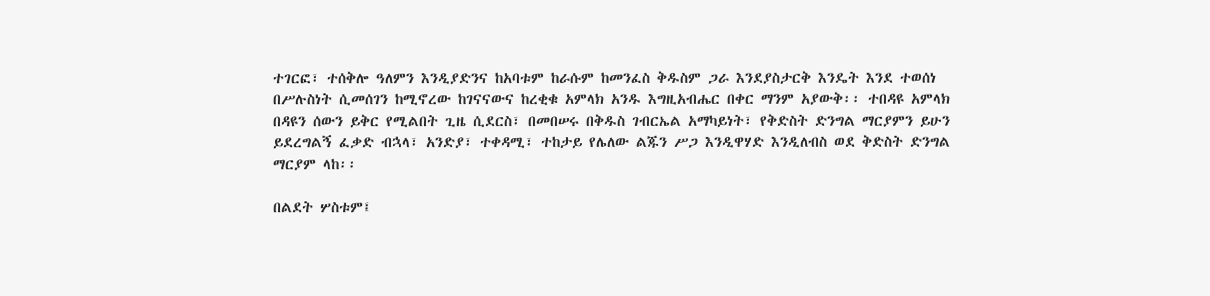ተገርፎ፣ ተሰቅሎ ዓለምን እንዲያድንና ከአባቱም ከራሱም ከመንፈስ ቅዱስም ጋራ እንደያስታርቅ እንዴት እንደ ተወሰነ በሥሉስነት ሲመሰገን ከሚኖረው ከገናናውና ከረቂቁ አምላክ አንዱ እግዚአብሔር በቀር ማንም አያውቅ፡፡ ተበዳዩ አምላክ በዳዩን ሰውን ይቅር የሚልበት ጊዜ ሲደርስ፣ በመበሠሩ በቅዱስ ገብርኤል አማካይነት፣ የቅድስት ድንግል ማርያምን ይሁን ይደረግልኝ ፈቃድ ብኋላ፣ አንድያ፣ ተቀዳሚ፣ ተከታይ የሌለው ልጁን ሥጋ እንዲዋሃድ እንዲለብስ ወደ ቅድስት ድንግል ማርያም ላከ፡፡

በልደት ሦስቱም፤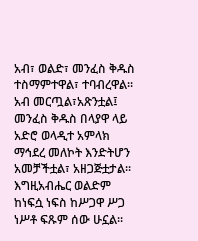አብ፣ ወልድ፣ መንፈስ ቅዱስ ተስማምተዋል፣ ተባብረዋል፡፡ አብ መርጧል፣አጽንቷል፤ መንፈስ ቅዱስ በላያዋ ላይ አድሮ ወላዲተ አምላክ ማኅደረ መለኮት እንድትሆን አመቻችቷል፣ አዘጋጅቷታል፡፡ እግዚአብሔር ወልድም ከነፍሷ ነፍስ ከሥጋዋ ሥጋ ነሥቶ ፍጹም ሰው ሁኗል፡፡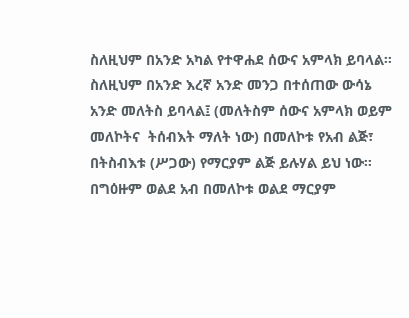ስለዚህም በአንድ አካል የተዋሐደ ሰውና አምላክ ይባላል፡፡ ስለዚህም በአንድ እረኛ አንድ መንጋ በተሰጠው ውሳኔ አንድ መለትስ ይባላል፤ (መለትስም ሰውና አምላክ ወይም መለኮትና  ትሰብእት ማለት ነው) በመለኮቱ የአብ ልጅ፣ በትስብእቱ (ሥጋው) የማርያም ልጅ ይሉሃል ይህ ነው፡፡ በግዕዙም ወልደ አብ በመለኮቱ ወልደ ማርያም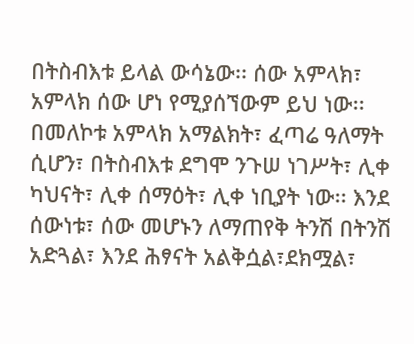በትስብእቱ ይላል ውሳኔው፡፡ ሰው አምላክ፣ አምላክ ሰው ሆነ የሚያሰኘውም ይህ ነው፡፡ በመለኮቱ አምላክ አማልክት፣ ፈጣሬ ዓለማት ሲሆን፣ በትስብእቱ ደግሞ ንጉሠ ነገሥት፣ ሊቀ ካህናት፣ ሊቀ ሰማዕት፣ ሊቀ ነቢያት ነው፡፡ እንደ ሰውነቱ፣ ሰው መሆኑን ለማጠየቅ ትንሽ በትንሽ አድጓል፣ እንደ ሕፃናት አልቅሷል፣ደክሟል፣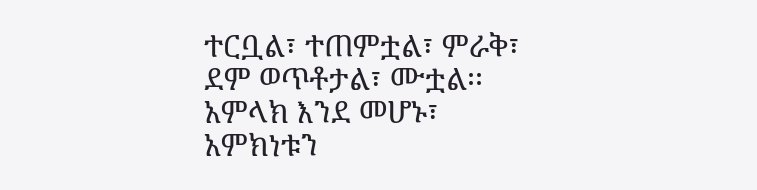ተርቧል፣ ተጠምቷል፣ ምራቅ፣ ደም ወጥቶታል፣ ሙቷል፡፡ አምላክ እንደ መሆኑ፣ አምክነቱን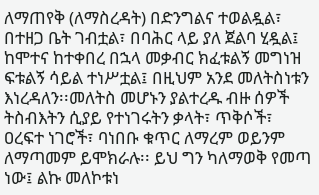ለማጠየቅ (ለማስረዳት) በድንግልና ተወልዷል፣ በተዘጋ ቤት ገብቷል፣ በባሕር ላይ ያለ ጀልባ ሂዷል፤ ከሞተና ከተቀበረ በኋላ መቃብር ክፈቱልኝ መግነዝ ፍቱልኝ ሳይል ተነሥቷል፤ በዚህም አንደ መለትስነቱን እነረዳለን፡፡መለትስ መሆኑን ያልተረዱ ብዙ ሰዎች ትስብእትን ሲያይ የተነገሩትን ቃላት፣ ጥቅሶች፣ ዐረፍተ ነገሮች፣ ባነበቡ ቁጥር ለማረም ወይንም ለማጣመም ይሞክራሉ፡፡ ይህ ግን ካለማወቅ የመጣ ነው፤ ልኩ መለኮቱነ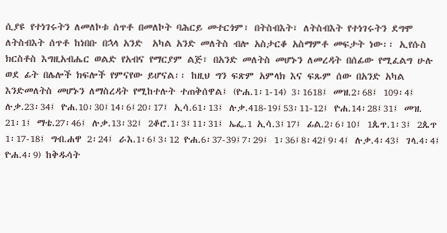ሲያዩ የተነገሩትን ለመለኮቱ ሰጥቶ በመለኮት ባሕርይ መተርጎም፣ በትስብእት፣ ለትስብእት የተነገሩትን ደግሞ ለትስብእት ሰጥቶ ከነበቡ በኋላ አንድ  አካል አንድ መለትስ ብሎ አስታርቆ አስማምቶ መፍታት ነው፡፡ ኢየሱስ ክርስቶስ እግዚአብሔር ወልድ የአብና የማርያም ልጅ፣ በአንድ መለትስ መሆኑን ለመረዳት በሰፊው የሚፈልግ ሁሉ ወደ ፊት በሌሎች ክፍሎች የምናየው ይሆናል፡፡ ከዚህ ግን ፍጽም አምላክ እና ፍጹም ሰው በአንድ አካል እንድመለትስ መሆኑን ለማስረዳት የሚከተሉት ተጠቅሰዋል፤ (ዮሐ.1፡1-14) 3፡1618፤ መዝ.2፡68፤ 109፡4፤ ሉቃ.23፡34፤ ዮሐ.10፡30፤14፡6፤20፡17፤ ኢሳ.61፡13፤ ሉቃ.418-19፤53፡11-12፤ ዮሐ.14፡28፤31፤ መዝ. 21፡1፤ ማቴ.27፡46፤ ሉቃ.13፡32፤ 2ቆሮ.1፡3፤11፡31፤ ኤፌ.1 ኢሳ.3፤17፤ ፊል.2፡6፣10፤ 1ጴጥ.1፡3፤ 2ጴጥ 1፡17-18፤ ግብ.ሐዋ 2፡24፤ ራእ.1፡6፤3፡12 ዮሐ.6፡37-39፤7፡29፤ 1፡36፤8፡42፤9፡4፤ ሉቃ.4፡43፤ ገላ.4፡4፤ ዮሐ.4፡9) ከቅዱሳት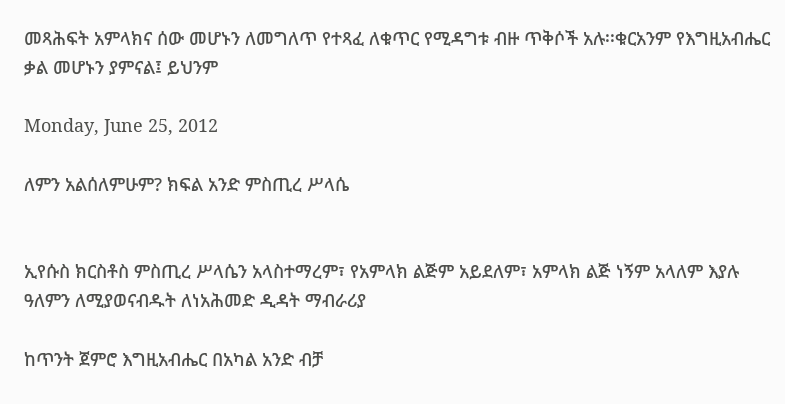መጻሕፍት አምላክና ሰው መሆኑን ለመግለጥ የተጻፈ ለቁጥር የሚዳግቱ ብዙ ጥቅሶች አሉ፡፡ቁርአንም የእግዚአብሔር ቃል መሆኑን ያምናል፤ ይህንም

Monday, June 25, 2012

ለምን አልሰለምሁም? ክፍል አንድ ምስጢረ ሥላሴ


ኢየሱስ ክርስቶስ ምስጢረ ሥላሴን አላስተማረም፣ የአምላክ ልጅም አይደለም፣ አምላክ ልጅ ነኝም አላለም እያሉ ዓለምን ለሚያወናብዱት ለነአሕመድ ዲዳት ማብራሪያ

ከጥንት ጀምሮ እግዚአብሔር በአካል አንድ ብቻ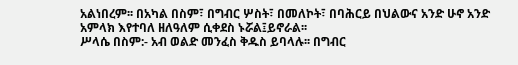አልነበረም፡፡ በአካል በስም፣ በግብር ሦስት፣ በመለኮት፣ በባሕርይ በህልውና አንድ ሁኖ አንድ አምላክ እየተባለ ዘለዓለም ሲቀደስ ኑሯል፤ይኖራል፡፡
ሥላሴ በስም:- አብ ወልድ መንፈስ ቅዱስ ይባላሉ፡፡ በግብር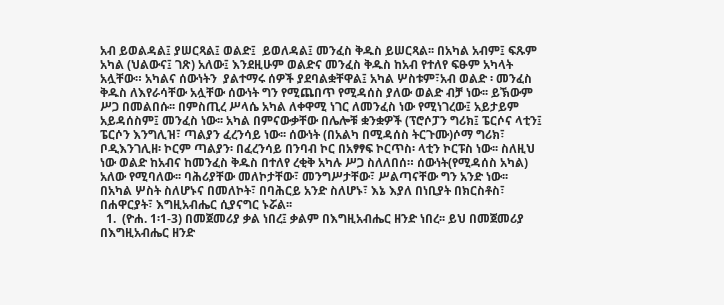አብ ይወልዳል፤ ያሠርጻል፤ ወልድ፤  ይወለዳል፤ መንፈስ ቅዱስ ይሠርጻል፡፡ በአካል አብም፤ ፍጹም አካል (ህልውና፤ ገጽ) አለው፤ እንደዚሁም ወልድና መንፈስ ቅዱስ ከአብ የተለየ ፍፁም አካላት አሏቸው። አካልና ሰውነትን  ያልተማሩ ሰዎች ያደባልቋቸዋል፤ አካል ሦስቱም፣አብ ወልድ ፡ መንፈስ ቅዱስ ለእየራሳቸው አሏቸው ሰውነት ግን የሚጨበጥ የሚዳሰስ ያለው ወልድ ብቻ ነው፡፡ ይኽውም ሥጋ በመልበሱ፡፡ በምስጢረ ሥላሴ አካል ለቀዋሚ ነገር ለመንፈስ ነው የሚነገረው፤ አይታይም አይዳሰስም፤ መንፈስ ነው፡፡ አካል በምናውቃቸው በሌሎቹ ቋንቋዎች (ፕሮሶፓን ግሪክ፤ ፔርሶና ላቲን፤ ፔርሶን እንግሊዝ፣ ጣልያን ፈረንሳይ ነው፡፡ ሰውነት (በአልካ በሚዳሰስ ትርጉሙ)ሶማ ግሪክ፣ ቦዲእንገሊዘ፡ ኮርም ጣልያን፡ በፈረንሳይ በንባብ ኮር በአፃፃፍ ኮርጥስ፡ ላቲን ኮርፑስ ነው፡፡ ስለዚህ ነው ወልድ ከአብና ከመንፈስ ቅዱስ በተለየ ረቂቅ አካሉ ሥጋ ስለለበሰ። ሰውነት(የሚዳሰስ አካል) አለው የሚባለው፡፡ ባሕሪያቸው መለኮታቸው፣ መንግሥታቸው፣ ሥልጣናቸው ግን አንድ ነው፡፡ በአካል ሦስት ስለሆኑና በመለኮት፣ በባሕርይ አንድ ስለሆኑ፣ እኔ እያለ በነቢያት በክርስቶስ፣ በሐዋርያት፣ እግዚአብሔር ሲያናግር ኑሯል፡፡
  1.  (ዮሐ. 1፡1-3) በመጀመሪያ ቃል ነበረ፤ ቃልም በእግዚአብሔር ዘንድ ነበረ፡፡ ይህ በመጀመሪያ በእግዚአብሔር ዘንድ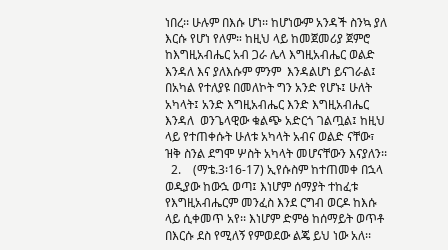ነበረ፡፡ ሁሉም በእሱ ሆነ፡፡ ከሆነውም አንዳች ስንኳ ያለ እርሱ የሆነ የለም። ከዚህ ላይ ከመጀመሪያ ጀምሮ ከእግዚአብሔር አብ ጋራ ሌላ እግዚአብሔር ወልድ እንዳለ እና ያለእሱም ምንም  እንዳልሆነ ይናገራል፤ በአካል የተለያዩ በመለኮት ግን አንድ የሆኑ፤ ሁለት አካላት፤ አንድ እግዚአብሔር እንድ እግዚአብሔር እንዳለ  ወንጌላዊው ቁልጭ አድርጎ ገልጧል፤ ከዚህ ላይ የተጠቀሱት ሁለቱ አካላት አብና ወልድ ናቸው፣ ዝቅ ስንል ደግሞ ሦስት አካላት መሆናቸውን እናያለን፡፡
  2.    (ማቴ.3፡16-17) ኢየሱስም ከተጠመቀ በኋላ ወዲያው ከውኋ ወጣ፤ እነሆም ሰማያት ተከፈቱ የእግዚአብሔርም መንፈስ እንደ ርግብ ወርዶ ከእሱ ላይ ሲቀመጥ አየ፡፡ እነሆም ድምፅ ከሰማይት ወጥቶ በእርሱ ደስ የሚለኝ የምወደው ልጄ ይህ ነው አለ፡፡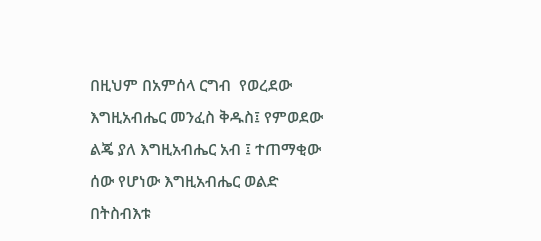በዚህም በአምሰላ ርግብ  የወረደው እግዚአብሔር መንፈስ ቅዱስ፤ የምወደው ልጄ ያለ እግዚአብሔር አብ ፤ ተጠማቂው ሰው የሆነው እግዚአብሔር ወልድ በትስብእቱ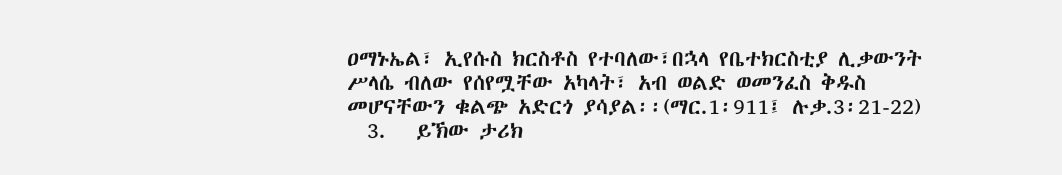ዐማኑኤል፣ ኢየሱስ ክርስቶስ የተባለው፣በኋላ የቤተክርስቲያ ሊቃውንት ሥላሴ ብለው የሰየሟቸው አካላት፣ አብ ወልድ ወመንፈስ ቅዱስ መሆናቸውን ቁልጭ አድርጎ ያሳያል፡፡(ማር.1፡911፤ ሉቃ.3፡21-22)
  3.   ይኽው ታሪክ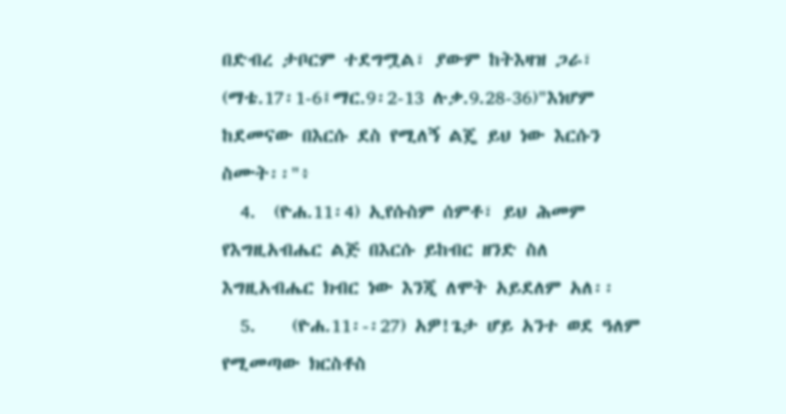በድብረ ታቦርም ተደግሟል፣ ያውም ከትእዛዝ ጋራ፣ (ማቴ.17፡1-6፤ማር.9፡2-13 ሉቃ.9.28-36)"እነሆም ከደመናው በእርሱ ደስ የሚለኝ ልጄ ይህ ነው እርሱን ስሙት፡፡"፥
  4.  (ዮሐ.11፡4) ኢየሱስም ሰምቶ፣ ይህ ሕመም የእግዚአብሔር ልጅ በእርሱ ይከብር ዘንድ ስለ እግዚአብሔር ክብር ነው እንጂ ለሞት አይደለም አለ፡፡
  5.    (ዮሐ.11፡-፡27) አዎ!ጌታ ሆይ አንተ ወደ ዓለም የሚመጣው ክርስቶስ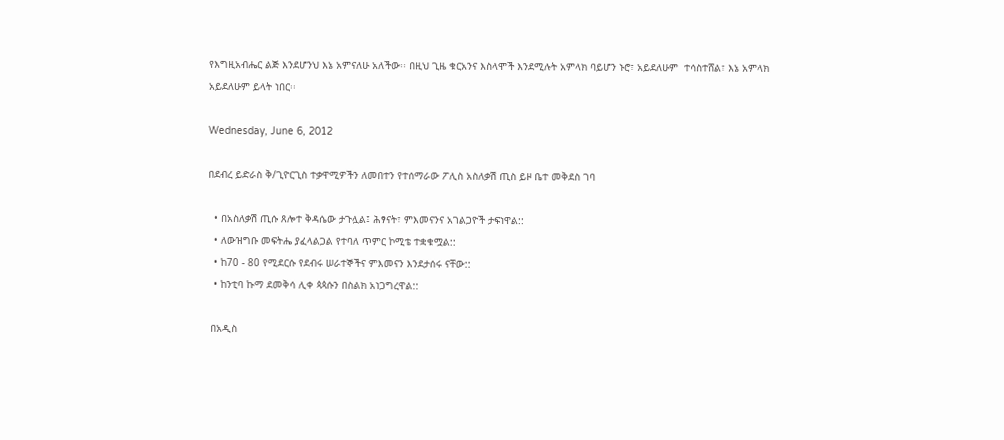የእግዚአብሔር ልጅ እንደሆንህ እኔ አምናለሁ አለችው፡፡ በዚህ ጊዜ ቁርአንና እስላሞች እንደሚሉት አምላክ ባይሆን ኑሮ፣ አይደለሁም  ተሳስተሸል፣ እኔ አምላክ አይደለሁም ይላት ነበር፡፡

Wednesday, June 6, 2012

በደብረ ይድራስ ቅ/ጊዮርጊስ ተቃዋሚዎችን ለመበተን የተሰማራው ፖሊስ አስለቃሽ ጢስ ይዞ ቤተ መቅደስ ገባ

  • በአስለቃሽ ጢሱ ጸሎተ ቅዳሴው ታጉሏል፤ ሕፃናት፣ ምእመናንና አገልጋዮች ታፍነዋል::
  • ለውዝግቡ መፍትሔ ያፈላልጋል የተባለ ጥምር ኮሚቴ ተቋቁሟል::
  • ከ70 - 80 የሚደርሱ የደብሩ ሠራተኞችና ምእመናን እንደታሰሩ ናቸው::
  • ከንቲባ ኩማ ደመቅሳ ሊቀ ጳጳሱን በስልክ አነጋግረዋል::

 በአዲስ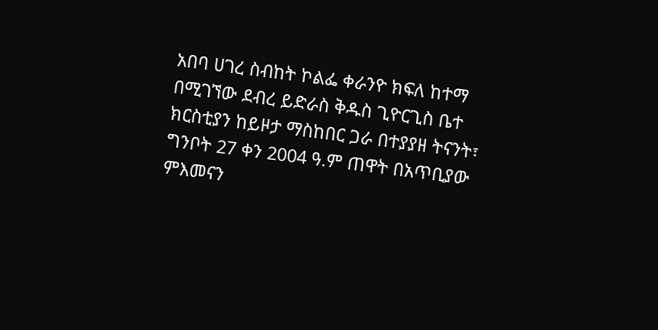አበባ ሀገረ ስብከት ኮልፌ ቀራንዮ ክፍለ ከተማ በሚገኘው ደብረ ይድራስ ቅዱስ ጊዮርጊስ ቤተ ክርስቲያን ከይዞታ ማስከበር ጋራ በተያያዘ ትናንት፣ ግንቦት 27 ቀን 2004 ዓ.ም ጠዋት በአጥቢያው ምእመናን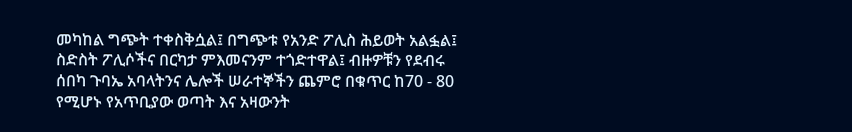መካከል ግጭት ተቀስቅሷል፤ በግጭቱ የአንድ ፖሊስ ሕይወት አልፏል፤ ስድስት ፖሊሶችና በርካታ ምእመናንም ተጎድተዋል፤ ብዙዎቹን የደብሩ ሰበካ ጉባኤ አባላትንና ሌሎች ሠራተኞችን ጨምሮ በቁጥር ከ70 - 80 የሚሆኑ የአጥቢያው ወጣት እና አዛውንት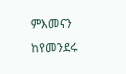ምእመናን ከየመንደሩ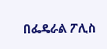በፌዴራል ፖሊስ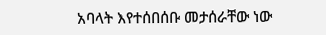አባላት እየተሰበሰቡ መታሰራቸው ነው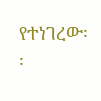የተነገረው፡፡